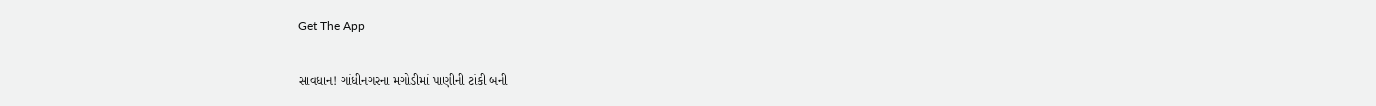Get The App

સાવધાન! ગાંધીનગરના મગોડીમાં પાણીની ટાંકી બની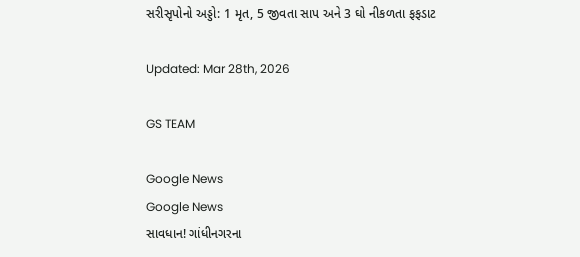સરીસૃપોનો અડ્ડો: 1 મૃત, 5 જીવતા સાપ અને 3 ઘો નીકળતા ફફડાટ

Updated: Mar 28th, 2026

GS TEAM

Google News
Google News
સાવધાન! ગાંધીનગરના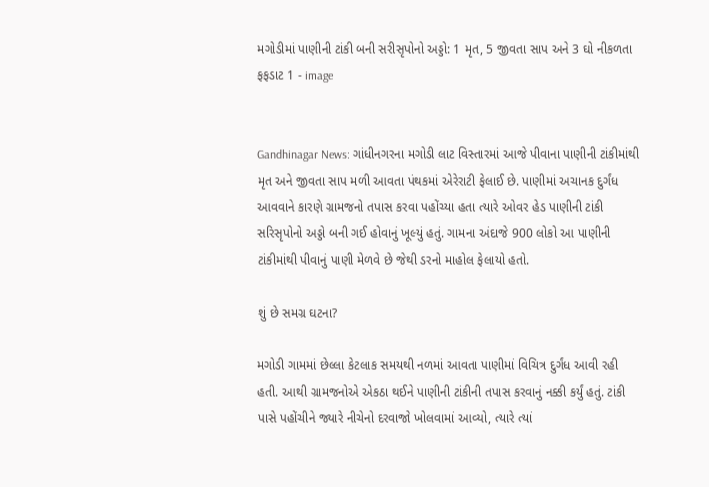મગોડીમાં પાણીની ટાંકી બની સરીસૃપોનો અડ્ડો: 1 મૃત, 5 જીવતા સાપ અને 3 ઘો નીકળતા ફફડાટ 1 - image


Gandhinagar News: ગાંધીનગરના મગોડી લાટ વિસ્તારમાં આજે પીવાના પાણીની ટાંકીમાંથી મૃત અને જીવતા સાપ મળી આવતા પંથકમાં એરેરાટી ફેલાઈ છે. પાણીમાં અચાનક દુર્ગંધ આવવાને કારણે ગ્રામજનો તપાસ કરવા પહોંચ્યા હતા ત્યારે ઓવર હેડ પાણીની ટાંકી સરિસૃપોનો અડ્ડો બની ગઈ હોવાનું ખૂલ્યું હતું. ગામના અંદાજે 900 લોકો આ પાણીની ટાંકીમાંથી પીવાનું પાણી મેળવે છે જેથી ડરનો માહોલ ફેલાયો હતો.

શું છે સમગ્ર ઘટના?

મગોડી ગામમાં છેલ્લા કેટલાક સમયથી નળમાં આવતા પાણીમાં વિચિત્ર દુર્ગંધ આવી રહી હતી. આથી ગ્રામજનોએ એકઠા થઈને પાણીની ટાંકીની તપાસ કરવાનું નક્કી કર્યું હતું. ટાંકી પાસે પહોંચીને જ્યારે નીચેનો દરવાજો ખોલવામાં આવ્યો, ત્યારે ત્યાં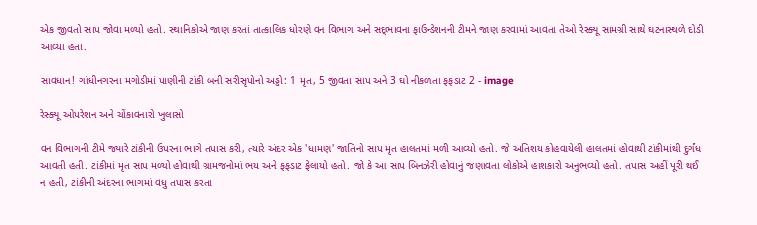એક જીવતો સાપ જોવા મળ્યો હતો. સ્થાનિકોએ જાણ કરતાં તાત્કાલિક ધોરણે વન વિભાગ અને સદ્‌ભાવના ફાઉન્ડેશનની ટીમને જાણ કરવામાં આવતા તેઓ રેસ્ક્યૂ સામગ્રી સાથે ઘટનાસ્થળે દોડી આવ્યા હતા.

સાવધાન! ગાંધીનગરના મગોડીમાં પાણીની ટાંકી બની સરીસૃપોનો અડ્ડો: 1 મૃત, 5 જીવતા સાપ અને 3 ઘો નીકળતા ફફડાટ 2 - image

રેસ્ક્યૂ ઓપરેશન અને ચોંકાવનારો ખુલાસો

વન વિભાગની ટીમે જ્યારે ટાંકીની ઉપરના ભાગે તપાસ કરી, ત્યારે અંદર એક 'ધામણ' જાતિનો સાપ મૃત હાલતમાં મળી આવ્યો હતો. જે અતિશય કોહવાયેલી હાલતમાં હોવાથી ટાંકીમાંથી દુર્ગંધ આવતી હતી. ટાંકીમાં મૃત સાપ મળ્યો હોવાથી ગ્રામજનોમાં ભય અને ફફડાટ ફેલાયો હતો. જો કે આ સાપ બિનઝેરી હોવાનું જણાવતા લોકોએ હાશકારો અનુભવ્યો હતો. તપાસ અહીં પૂરી થઈ ન હતી, ટાંકીની અંદરના ભાગમાં વધુ તપાસ કરતા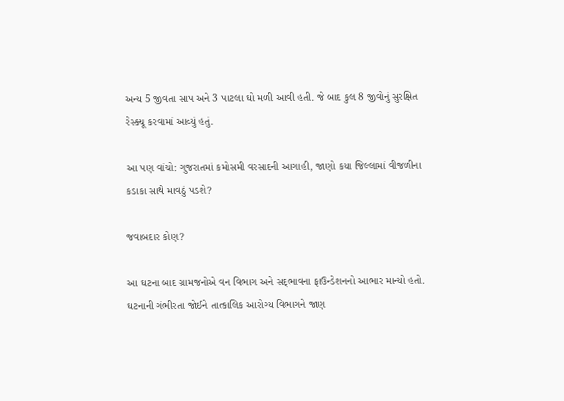અન્ય 5 જીવતા સાપ અને 3 પાટલા ઘો મળી આવી હતી. જે બાદ કુલ 8 જીવોનું સુરક્ષિત રેસ્ક્યૂ કરવામાં આવ્યું હતું.

આ પણ વાંચો: ગુજરાતમાં કમોસમી વરસાદની આગાહી, જાણો કયા જિલ્લામાં વીજળીના કડાકા સાથે માવઠું પડશે?

જવાબદાર કોણ?

આ ઘટના બાદ ગ્રામજનોએ વન વિભાગ અને સદ્‌ભાવના ફાઉન્ડેશનનો આભાર માન્યો હતો. ઘટનાની ગંભીરતા જોઈને તાત્કાલિક આરોગ્ય વિભાગને જાણ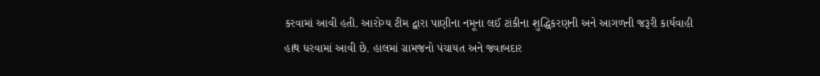કરવામાં આવી હતી. આરોગ્ય ટીમ દ્વારા પાણીના નમૂના લઈ ટાંકીના શુદ્ધિકરણની અને આગળની જરૂરી કાર્યવાહી હાથ ધરવામાં આવી છે. હાલમાં ગ્રામજનો પંચાયત અને જવાબદાર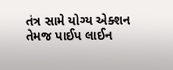તંત્ર સામે યોગ્ય એક્શન તેમજ પાઈપ લાઈન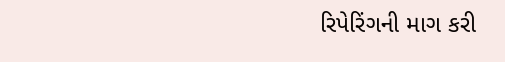રિપેરિંગની માગ કરી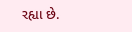રહ્યા છે.